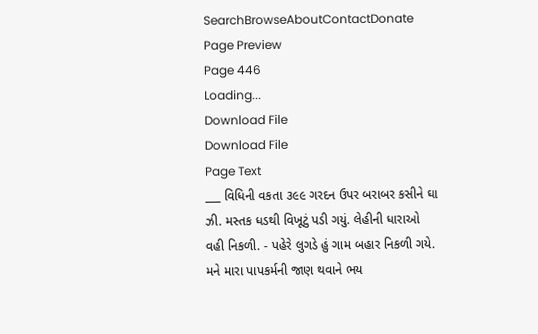SearchBrowseAboutContactDonate
Page Preview
Page 446
Loading...
Download File
Download File
Page Text
___ વિધિની વકતા ૩૯૯ ગરદન ઉપર બરાબર કસીને ઘા ઝી. મસ્તક ધડથી વિખૂટું પડી ગયું. લેહીની ધારાઓ વહી નિકળી. - પહેરે લુગડે હું ગામ બહાર નિકળી ગયે. મને મારા પાપકર્મની જાણ થવાને ભય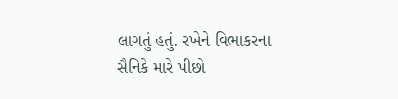લાગતું હતું. રખેને વિભાકરના સૈનિકે મારે પીછો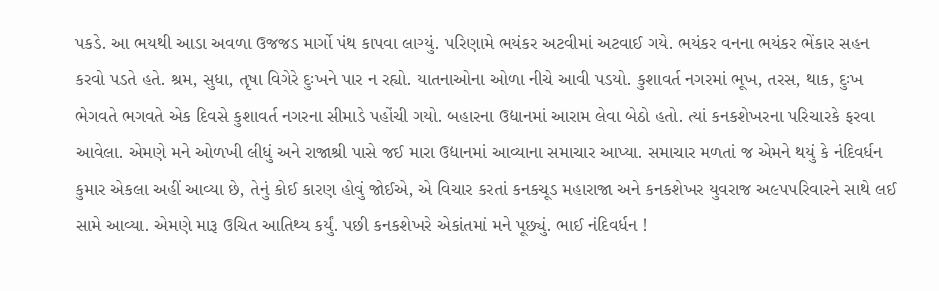પકડે. આ ભયથી આડા અવળા ઉજજડ માર્ગો પંથ કાપવા લાગ્યું. પરિણામે ભયંકર અટવીમાં અટવાઈ ગયે. ભયંકર વનના ભયંકર ભેંકાર સહન કરવો પડતે હતે. શ્રમ, સુધા, તૃષા વિગેરે દુઃખને પાર ન રહ્યો. યાતનાઓના ઓળા નીચે આવી પડયો. કુશાવર્ત નગરમાં ભૂખ, તરસ, થાક, દુઃખ ભેગવતે ભગવતે એક દિવસે કુશાવર્ત નગરના સીમાડે પહોંચી ગયો. બહારના ઉદ્યાનમાં આરામ લેવા બેઠો હતો. ત્યાં કનકશેખરના પરિચારકે ફરવા આવેલા. એમણે મને ઓળખી લીધું અને રાજાશ્રી પાસે જઈ મારા ઉદ્યાનમાં આવ્યાના સમાચાર આપ્યા. સમાચાર મળતાં જ એમને થયું કે નંદિવર્ધન કુમાર એકલા અહીં આવ્યા છે, તેનું કોઈ કારણ હોવું જોઈએ, એ વિચાર કરતાં કનકચૂડ મહારાજા અને કનકશેખર યુવરાજ અ૯પપરિવારને સાથે લઈ સામે આવ્યા. એમણે મારૂ ઉચિત આતિથ્ય કર્યું. પછી કનકશેખરે એકાંતમાં મને પૂછ્યું. ભાઈ નંદિવર્ધન !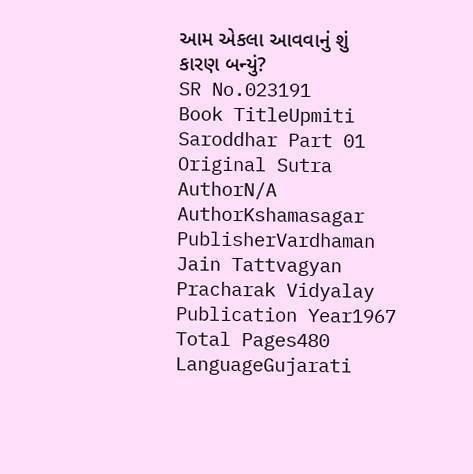આમ એકલા આવવાનું શું કારણ બન્યું?
SR No.023191
Book TitleUpmiti Saroddhar Part 01
Original Sutra AuthorN/A
AuthorKshamasagar
PublisherVardhaman Jain Tattvagyan Pracharak Vidyalay
Publication Year1967
Total Pages480
LanguageGujarati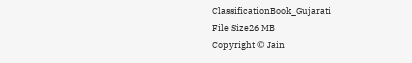ClassificationBook_Gujarati
File Size26 MB
Copyright © Jain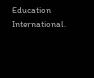Education International.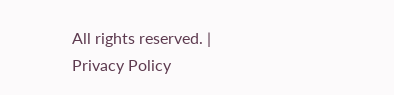All rights reserved. | Privacy Policy